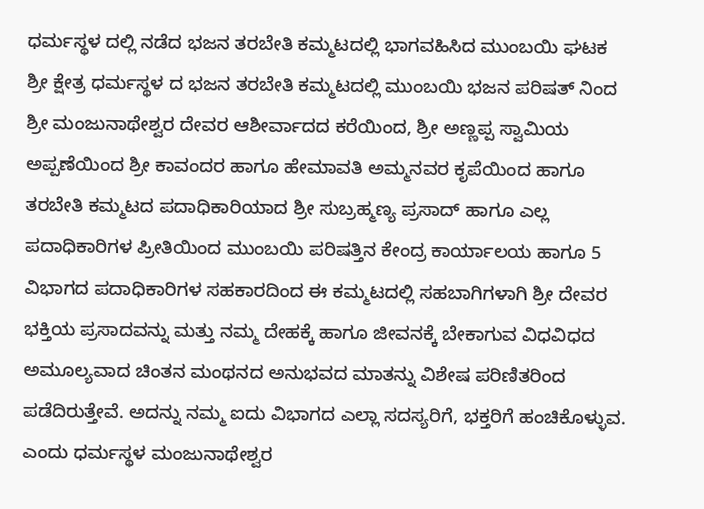ಧರ್ಮಸ್ಥಳ ದಲ್ಲಿ ನಡೆದ ಭಜನ ತರಬೇತಿ ಕಮ್ಮಟದಲ್ಲಿ ಭಾಗವಹಿಸಿದ ಮುಂಬಯಿ ಘಟಕ
ಶ್ರೀ ಕ್ಷೇತ್ರ ಧರ್ಮಸ್ಥಳ ದ ಭಜನ ತರಬೇತಿ ಕಮ್ಮಟದಲ್ಲಿ ಮುಂಬಯಿ ಭಜನ ಪರಿಷತ್ ನಿಂದ ಶ್ರೀ ಮಂಜುನಾಥೇಶ್ವರ ದೇವರ ಆಶೀರ್ವಾದದ ಕರೆಯಿಂದ, ಶ್ರೀ ಅಣ್ಣಪ್ಪ ಸ್ವಾಮಿಯ ಅಪ್ಪಣೆಯಿಂದ ಶ್ರೀ ಕಾವಂದರ ಹಾಗೂ ಹೇಮಾವತಿ ಅಮ್ಮನವರ ಕೃಪೆಯಿಂದ ಹಾಗೂ ತರಬೇತಿ ಕಮ್ಮಟದ ಪದಾಧಿಕಾರಿಯಾದ ಶ್ರೀ ಸುಬ್ರಹ್ಮಣ್ಯ ಪ್ರಸಾದ್ ಹಾಗೂ ಎಲ್ಲ ಪದಾಧಿಕಾರಿಗಳ ಪ್ರೀತಿಯಿಂದ ಮುಂಬಯಿ ಪರಿಷತ್ತಿನ ಕೇಂದ್ರ ಕಾರ್ಯಾಲಯ ಹಾಗೂ 5 ವಿಭಾಗದ ಪದಾಧಿಕಾರಿಗಳ ಸಹಕಾರದಿಂದ ಈ ಕಮ್ಮಟದಲ್ಲಿ ಸಹಬಾಗಿಗಳಾಗಿ ಶ್ರೀ ದೇವರ ಭಕ್ತಿಯ ಪ್ರಸಾದವನ್ನು ಮತ್ತು ನಮ್ಮ ದೇಹಕ್ಕೆ ಹಾಗೂ ಜೀವನಕ್ಕೆ ಬೇಕಾಗುವ ವಿಧವಿಧದ ಅಮೂಲ್ಯವಾದ ಚಿಂತನ ಮಂಥನದ ಅನುಭವದ ಮಾತನ್ನು ವಿಶೇಷ ಪರಿಣಿತರಿಂದ ಪಡೆದಿರುತ್ತೇವೆ. ಅದನ್ನು ನಮ್ಮ ಐದು ವಿಭಾಗದ ಎಲ್ಲಾ ಸದಸ್ಯರಿಗೆ, ಭಕ್ತರಿಗೆ ಹಂಚಿಕೊಳ್ಳುವ. ಎಂದು ಧರ್ಮಸ್ಥಳ ಮಂಜುನಾಥೇಶ್ವರ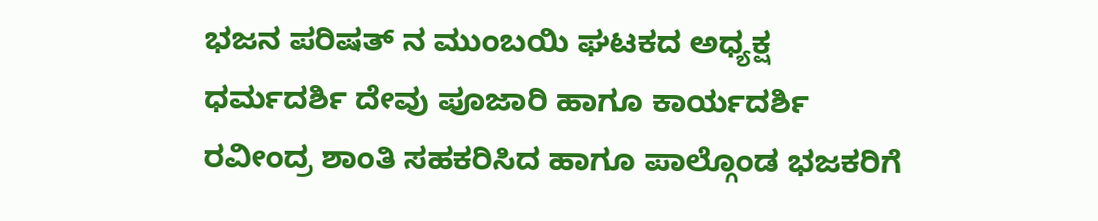ಭಜನ ಪರಿಷತ್ ನ ಮುಂಬಯಿ ಘಟಕದ ಅಧ್ಯಕ್ಷ ಧರ್ಮದರ್ಶಿ ದೇವು ಪೂಜಾರಿ ಹಾಗೂ ಕಾರ್ಯದರ್ಶಿ ರವೀಂದ್ರ ಶಾಂತಿ ಸಹಕರಿಸಿದ ಹಾಗೂ ಪಾಲ್ಗೊಂಡ ಭಜಕರಿಗೆ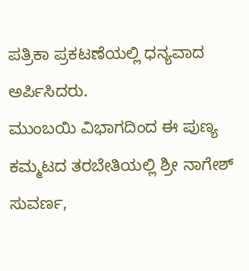ಪತ್ರಿಕಾ ಪ್ರಕಟಣೆಯಲ್ಲಿ ಧನ್ಯವಾದ ಅರ್ಪಿಸಿದರು.
ಮುಂಬಯಿ ವಿಭಾಗದಿಂದ ಈ ಪುಣ್ಯ ಕಮ್ಮಟದ ತರಬೇತಿಯಲ್ಲಿ ಶ್ರೀ ನಾಗೇಶ್ ಸುವರ್ಣ,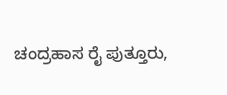ಚಂದ್ರಹಾಸ ರೈ ಪುತ್ತೂರು,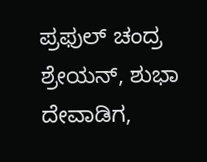ಪ್ರಫುಲ್ ಚಂದ್ರ ಶ್ರೇಯನ್, ಶುಭಾ ದೇವಾಡಿಗ,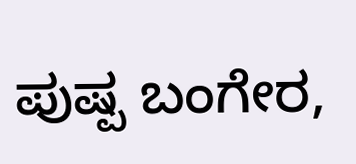ಪುಷ್ಪ ಬಂಗೇರ,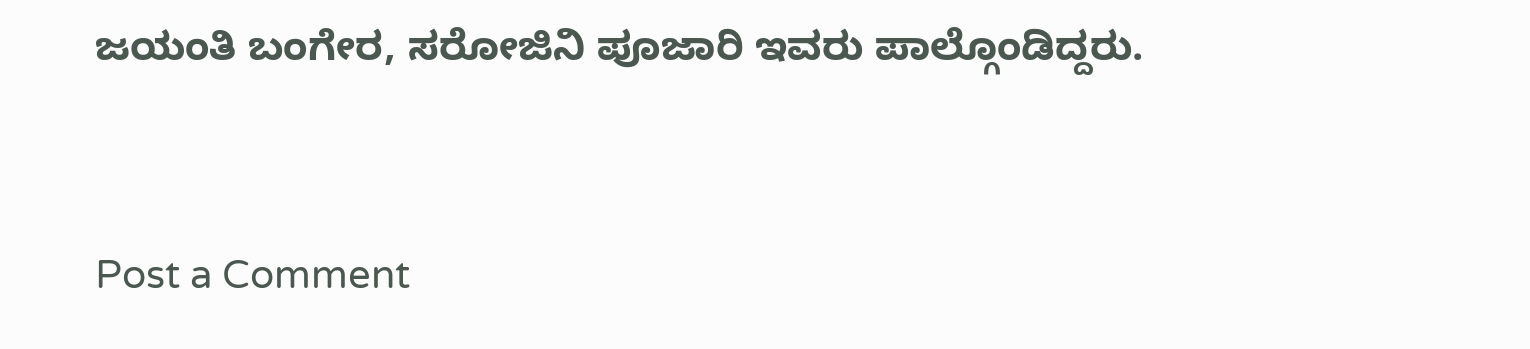ಜಯಂತಿ ಬಂಗೇರ, ಸರೋಜಿನಿ ಪೂಜಾರಿ ಇವರು ಪಾಲ್ಗೊಂಡಿದ್ದರು.


Post a Comment